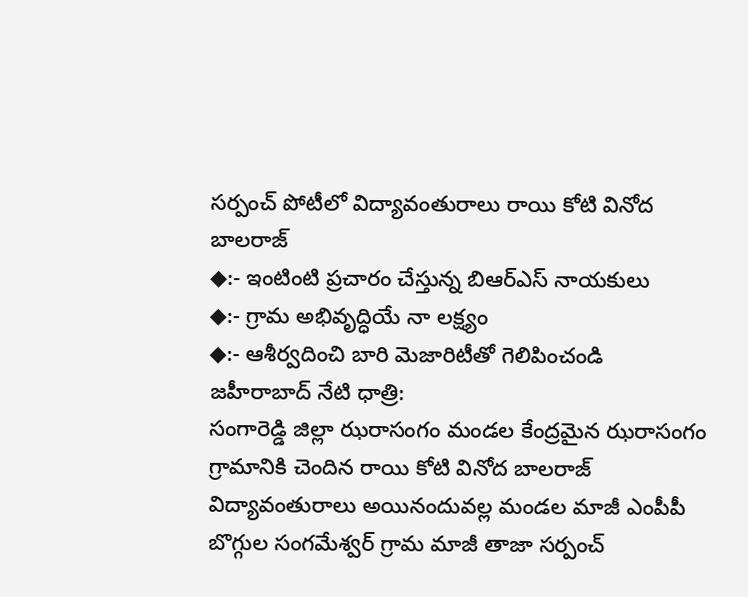సర్పంచ్ పోటీలో విద్యావంతురాలు రాయి కోటి వినోద బాలరాజ్
◆:- ఇంటింటి ప్రచారం చేస్తున్న బిఆర్ఎస్ నాయకులు
◆:- గ్రామ అభివృద్ధియే నా లక్ష్యం
◆:- ఆశీర్వదించి బారి మెజారిటీతో గెలిపించండి
జహీరాబాద్ నేటి ధాత్రి:
సంగారెడ్డి జిల్లా ఝరాసంగం మండల కేంద్రమైన ఝరాసంగం గ్రామానికి చెందిన రాయి కోటి వినోద బాలరాజ్ విద్యావంతురాలు అయినందువల్ల మండల మాజీ ఎంపీపీ బొగ్గుల సంగమేశ్వర్ గ్రామ మాజీ తాజా సర్పంచ్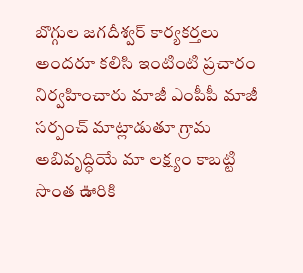బొగ్గుల జగదీశ్వర్ కార్యకర్తలు అందరూ కలిసి ఇంటింటి ప్రచారం నిర్వహించారు మాజీ ఎంపీపీ మాజీ సర్పంచ్ మాట్లాడుతూ గ్రామ అబివృద్ధియే మా లక్ష్యం కాబట్టి సొంత ఊరికి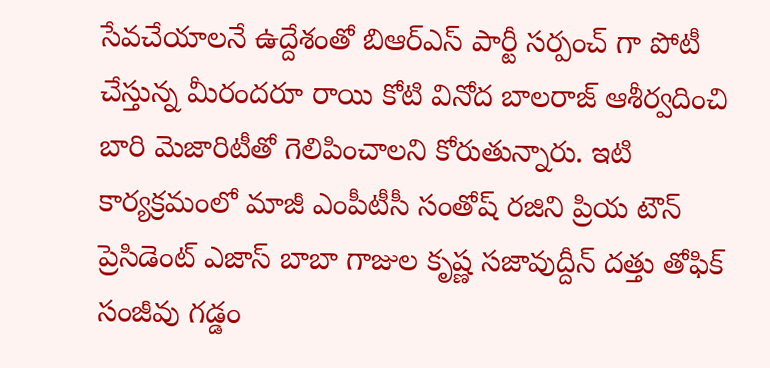సేవచేయాలనే ఉద్దేశంతో బిఆర్ఎస్ పార్టీ సర్పంచ్ గా పోటీ చేస్తున్న మీరందరూ రాయి కోటి వినోద బాలరాజ్ ఆశీర్వదించి బారి మెజారిటీతో గెలిపించాలని కోరుతున్నారు. ఇటి కార్యక్రమంలో మాజీ ఎంపీటీసీ సంతోష్ రజిని ప్రియ టౌన్ ప్రెసిడెంట్ ఎజాస్ బాబా గాజుల కృష్ణ సజావుద్దీన్ దత్తు తోఫిక్ సంజీవు గడ్డం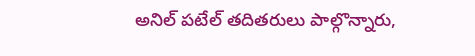అనిల్ పటేల్ తదితరులు పాల్గొన్నారు,